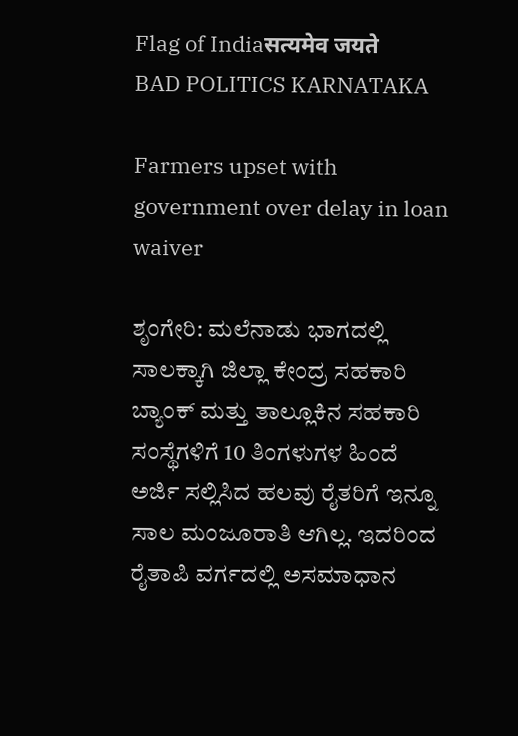Flag of Indiaसत्यमेव जयते
BAD POLITICS KARNATAKA

Farmers upset with government over delay in loan waiver

ಶೃಂಗೇರಿ: ಮಲೆನಾಡು ಭಾಗದಲ್ಲಿ ಸಾಲಕ್ಕಾಗಿ ಜಿಲ್ಲಾ ಕೇಂದ್ರ ಸಹಕಾರಿ ಬ್ಯಾಂಕ್ ಮತ್ತು ತಾಲ್ಲೂಕಿನ ಸಹಕಾರಿ ಸಂಸ್ಥೆಗಳಿಗೆ 10 ತಿಂಗಳುಗಳ ಹಿಂದೆ ಅರ್ಜಿ ಸಲ್ಲಿಸಿದ ಹಲವು ರೈತರಿಗೆ ಇನ್ನೂ ಸಾಲ ಮಂಜೂರಾತಿ ಆಗಿಲ್ಲ. ಇದರಿಂದ ರೈತಾಪಿ ವರ್ಗದಲ್ಲಿ ಅಸಮಾಧಾನ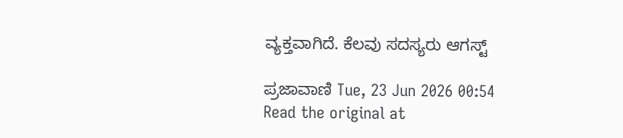ವ್ಯಕ್ತವಾಗಿದೆ. ಕೆಲವು ಸದಸ್ಯರು ಆಗಸ್ಟ್

ಪ್ರಜಾವಾಣಿ Tue, 23 Jun 2026 00:54
Read the original at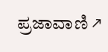ಪ್ರಜಾವಾಣಿ ↗